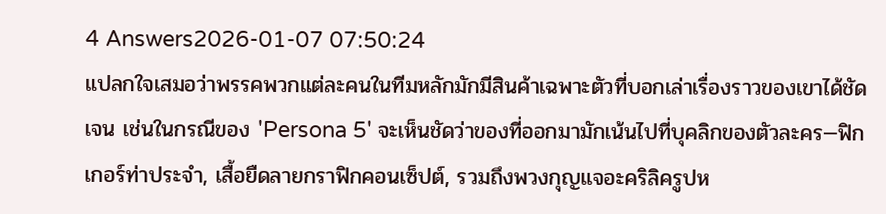4 Answers2026-01-07 07:50:24
แปลกใจเสมอว่าพรรคพวกแต่ละคนในทีมหลักมักมีสินค้าเฉพาะตัวที่บอกเล่าเรื่องราวของเขาได้ชัดเจน เช่นในกรณีของ 'Persona 5' จะเห็นชัดว่าของที่ออกมามักเน้นไปที่บุคลิกของตัวละคร—ฟิกเกอร์ท่าประจำ, เสื้อยืดลายกราฟิกคอนเซ็ปต์, รวมถึงพวงกุญแจอะคริลิครูปห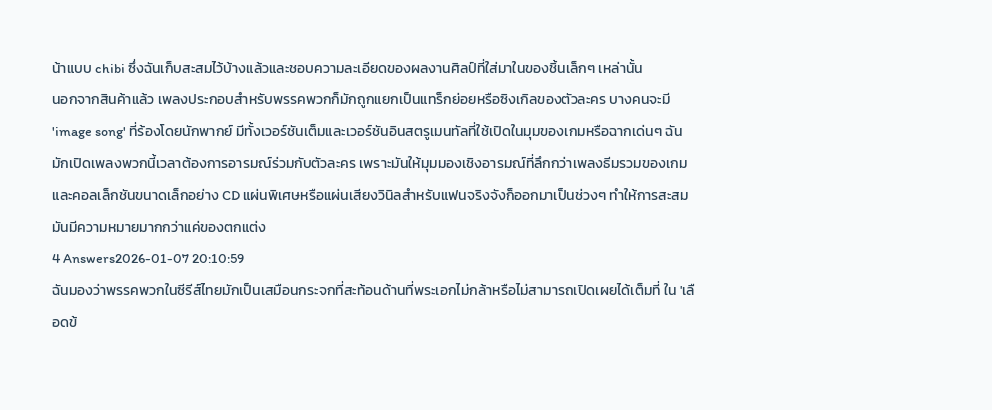น้าแบบ chibi ซึ่งฉันเก็บสะสมไว้บ้างแล้วและชอบความละเอียดของผลงานศิลป์ที่ใส่มาในของชิ้นเล็กๆ เหล่านั้น
นอกจากสินค้าแล้ว เพลงประกอบสำหรับพรรคพวกก็มักถูกแยกเป็นแทร็กย่อยหรือซิงเกิลของตัวละคร บางคนจะมี 'image song' ที่ร้องโดยนักพากย์ มีทั้งเวอร์ชันเต็มและเวอร์ชันอินสตรูเมนทัลที่ใช้เปิดในมุมของเกมหรือฉากเด่นๆ ฉันมักเปิดเพลงพวกนี้เวลาต้องการอารมณ์ร่วมกับตัวละคร เพราะมันให้มุมมองเชิงอารมณ์ที่ลึกกว่าเพลงธีมรวมของเกม และคอลเล็กชันขนาดเล็กอย่าง CD แผ่นพิเศษหรือแผ่นเสียงวินิลสำหรับแฟนจริงจังก็ออกมาเป็นช่วงๆ ทำให้การสะสมมันมีความหมายมากกว่าแค่ของตกแต่ง
4 Answers2026-01-07 20:10:59
ฉันมองว่าพรรคพวกในซีรีส์ไทยมักเป็นเสมือนกระจกที่สะท้อนด้านที่พระเอกไม่กล้าหรือไม่สามารถเปิดเผยได้เต็มที่ ใน 'เลือดข้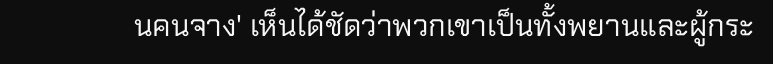นคนจาง' เห็นได้ชัดว่าพวกเขาเป็นทั้งพยานและผู้กระ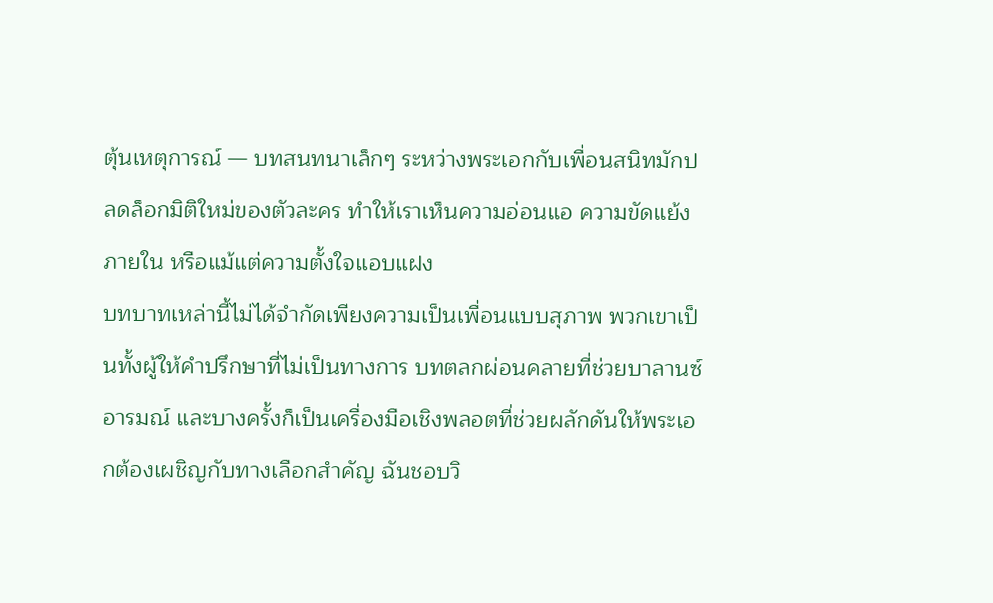ตุ้นเหตุการณ์ — บทสนทนาเล็กๆ ระหว่างพระเอกกับเพื่อนสนิทมักปลดล็อกมิติใหม่ของตัวละคร ทำให้เราเห็นความอ่อนแอ ความขัดแย้งภายใน หรือแม้แต่ความตั้งใจแอบแฝง
บทบาทเหล่านี้ไม่ได้จำกัดเพียงความเป็นเพื่อนแบบสุภาพ พวกเขาเป็นทั้งผู้ให้คำปรึกษาที่ไม่เป็นทางการ บทตลกผ่อนคลายที่ช่วยบาลานซ์อารมณ์ และบางครั้งก็เป็นเครื่องมือเชิงพลอตที่ช่วยผลักดันให้พระเอกต้องเผชิญกับทางเลือกสำคัญ ฉันชอบวิ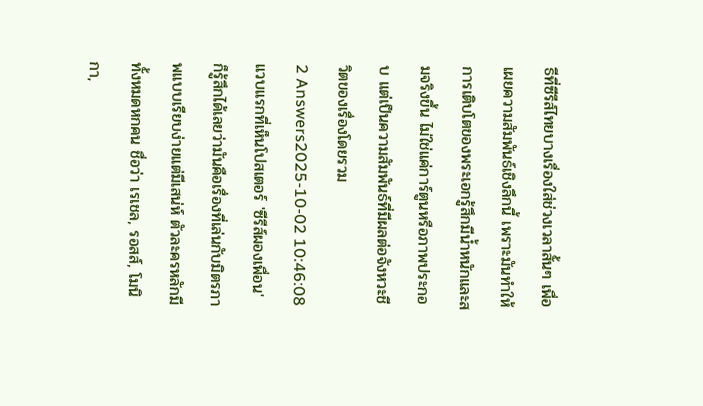ธีที่ซีรีส์ไทยบางเรื่องใส่ช่วงเวลาสั้นๆ เพื่อเผยความสัมพันธ์เชิงลึกนี้ เพราะมันทำให้การเติบโตของพระเอกรู้สึกมีน้ำหนักและสมจริงขึ้น ไม่ใช่แค่การ์ตูนหรือภาพประกอบ แต่เป็นความสัมพันธ์ที่มีผลต่อจังหวะชีวิตของเรื่องโดยรวม
2 Answers2025-10-02 10:46:08
แวบแรกที่เห็นโปสเตอร์ 'ซีรีส์ผองเพื่อน' ก็รู้สึกได้เลยว่ามันคือเรื่องที่เล่นกับมิตรภาพแบบเรียบง่ายแต่มีเสน่ห์ ตัวละครหลักมีทั้งหมดหกคน ชื่อว่า เรเชล, รอสส์, โมนิกา,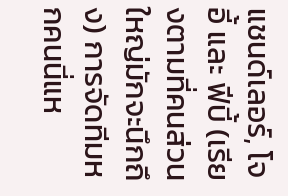แชนด์เลอร์, โจอี้ และ ฟีบี้ (เรียงตามที่คนส่วนใหญ่มักจะนึกถึง) การจัดทีมหกคนนี่แห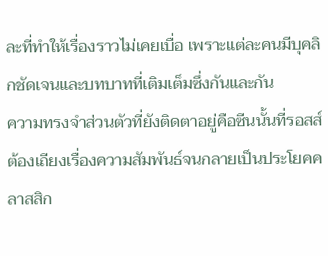ละที่ทำให้เรื่องราวไม่เคยเบื่อ เพราะแต่ละคนมีบุคลิกชัดเจนและบทบาทที่เติมเต็มซึ่งกันและกัน
ความทรงจำส่วนตัวที่ยังติดตาอยู่คือซีนนั้นที่รอสส์ต้องเถียงเรื่องความสัมพันธ์จนกลายเป็นประโยคคลาสสิก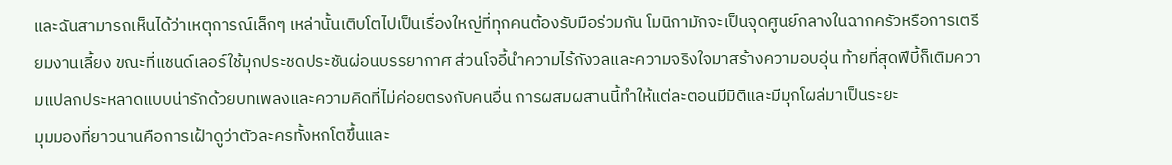และฉันสามารถเห็นได้ว่าเหตุการณ์เล็กๆ เหล่านั้นเติบโตไปเป็นเรื่องใหญ่ที่ทุกคนต้องรับมือร่วมกัน โมนิกามักจะเป็นจุดศูนย์กลางในฉากครัวหรือการเตรียมงานเลี้ยง ขณะที่แชนด์เลอร์ใช้มุกประชดประชันผ่อนบรรยากาศ ส่วนโจอี้นำความไร้กังวลและความจริงใจมาสร้างความอบอุ่น ท้ายที่สุดฟีบี้ก็เติมความแปลกประหลาดแบบน่ารักด้วยบทเพลงและความคิดที่ไม่ค่อยตรงกับคนอื่น การผสมผสานนี้ทำให้แต่ละตอนมีมิติและมีมุกโผล่มาเป็นระยะ
มุมมองที่ยาวนานคือการเฝ้าดูว่าตัวละครทั้งหกโตขึ้นและ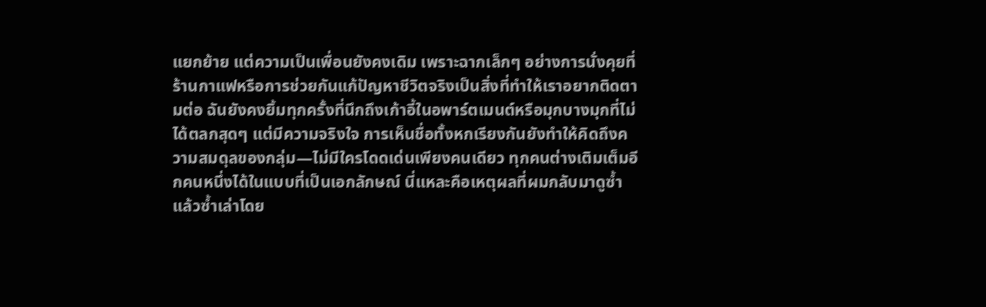แยกย้าย แต่ความเป็นเพื่อนยังคงเดิม เพราะฉากเล็กๆ อย่างการนั่งคุยที่ร้านกาแฟหรือการช่วยกันแก้ปัญหาชีวิตจริงเป็นสิ่งที่ทำให้เราอยากติดตามต่อ ฉันยังคงยิ้มทุกครั้งที่นึกถึงเก้าอี้ในอพาร์ตเมนต์หรือมุกบางมุกที่ไม่ได้ตลกสุดๆ แต่มีความจริงใจ การเห็นชื่อทั้งหกเรียงกันยังทำให้คิดถึงความสมดุลของกลุ่ม—ไม่มีใครโดดเด่นเพียงคนเดียว ทุกคนต่างเติมเต็มอีกคนหนึ่งได้ในแบบที่เป็นเอกลักษณ์ นี่แหละคือเหตุผลที่ผมกลับมาดูซ้ำแล้วซ้ำเล่าโดย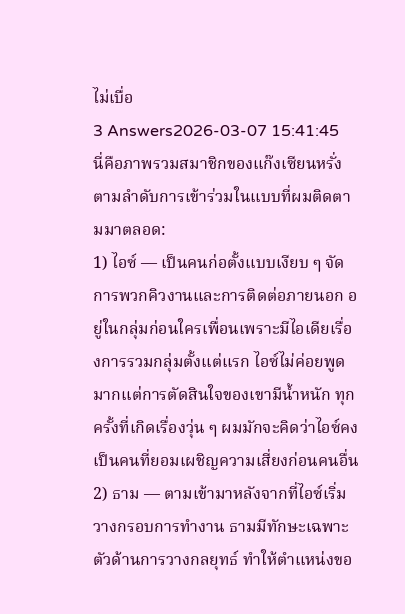ไม่เบื่อ
3 Answers2026-03-07 15:41:45
นี่คือภาพรวมสมาชิกของแก๊งเซียนหรั่ง ตามลำดับการเข้าร่วมในแบบที่ผมติดตามมาตลอด:
1) ไอซ์ — เป็นคนก่อตั้งแบบเงียบ ๆ จัดการพวกคิวงานและการติดต่อภายนอก อยู่ในกลุ่มก่อนใครเพื่อนเพราะมีไอเดียเรื่องการรวมกลุ่มตั้งแต่แรก ไอซ์ไม่ค่อยพูดมากแต่การตัดสินใจของเขามีน้ำหนัก ทุกครั้งที่เกิดเรื่องวุ่น ๆ ผมมักจะคิดว่าไอซ์คงเป็นคนที่ยอมเผชิญความเสี่ยงก่อนคนอื่น
2) ธาม — ตามเข้ามาหลังจากที่ไอซ์เริ่มวางกรอบการทำงาน ธามมีทักษะเฉพาะตัวด้านการวางกลยุทธ์ ทำให้ตำแหน่งขอ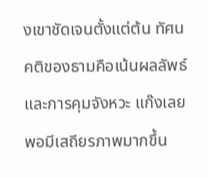งเขาชัดเจนตั้งแต่ต้น ทัศนคติของธามคือเน้นผลลัพธ์และการคุมจังหวะ แก๊งเลยพอมีเสถียรภาพมากขึ้น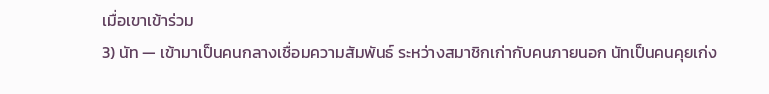เมื่อเขาเข้าร่วม
3) นัท — เข้ามาเป็นคนกลางเชื่อมความสัมพันธ์ ระหว่างสมาชิกเก่ากับคนภายนอก นัทเป็นคนคุยเก่ง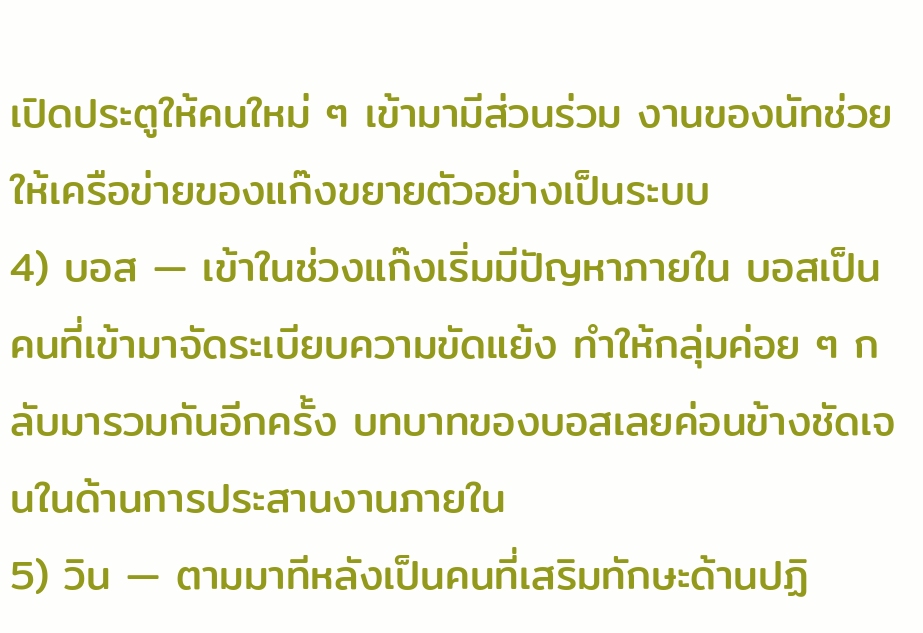เปิดประตูให้คนใหม่ ๆ เข้ามามีส่วนร่วม งานของนัทช่วยให้เครือข่ายของแก๊งขยายตัวอย่างเป็นระบบ
4) บอส — เข้าในช่วงแก๊งเริ่มมีปัญหาภายใน บอสเป็นคนที่เข้ามาจัดระเบียบความขัดแย้ง ทำให้กลุ่มค่อย ๆ กลับมารวมกันอีกครั้ง บทบาทของบอสเลยค่อนข้างชัดเจนในด้านการประสานงานภายใน
5) วิน — ตามมาทีหลังเป็นคนที่เสริมทักษะด้านปฏิ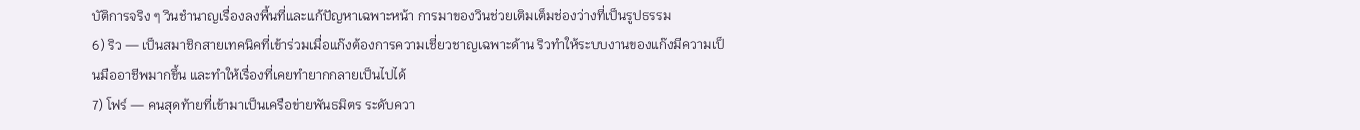บัติการจริง ๆ วินชำนาญเรื่องลงพื้นที่และแก้ปัญหาเฉพาะหน้า การมาของวินช่วยเติมเต็มช่องว่างที่เป็นรูปธรรม
6) ริว — เป็นสมาชิกสายเทคนิคที่เข้าร่วมเมื่อแก๊งต้องการความเชี่ยวชาญเฉพาะด้าน ริวทำให้ระบบงานของแก๊งมีความเป็นมืออาชีพมากขึ้น และทำให้เรื่องที่เคยทำยากกลายเป็นไปได้
7) โฟร์ — คนสุดท้ายที่เข้ามาเป็นเครือข่ายพันธมิตร ระดับควา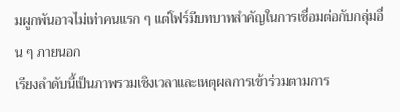มผูกพันอาจไม่เท่าคนแรก ๆ แต่โฟร์มีบทบาทสำคัญในการเชื่อมต่อกับกลุ่มอื่น ๆ ภายนอก
เรียงลำดับนี้เป็นภาพรวมเชิงเวลาและเหตุผลการเข้าร่วมตามการ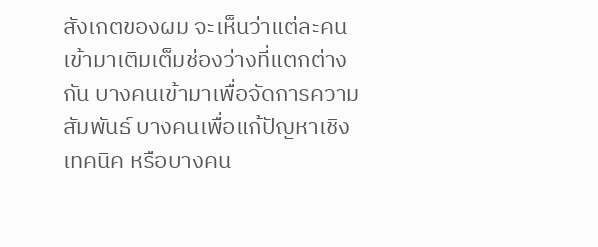สังเกตของผม จะเห็นว่าแต่ละคนเข้ามาเติมเต็มช่องว่างที่แตกต่างกัน บางคนเข้ามาเพื่อจัดการความสัมพันธ์ บางคนเพื่อแก้ปัญหาเชิงเทคนิค หรือบางคน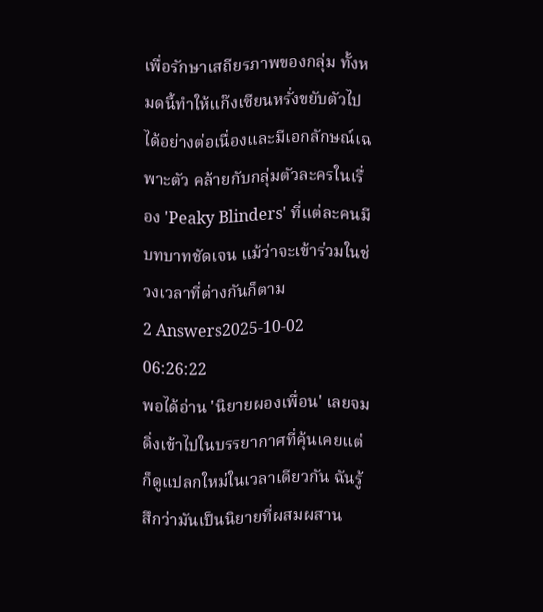เพื่อรักษาเสถียรภาพของกลุ่ม ทั้งหมดนี้ทำให้แก๊งเซียนหรั่งขยับตัวไปได้อย่างต่อเนื่องและมีเอกลักษณ์เฉพาะตัว คล้ายกับกลุ่มตัวละครในเรื่อง 'Peaky Blinders' ที่แต่ละคนมีบทบาทชัดเจน แม้ว่าจะเข้าร่วมในช่วงเวลาที่ต่างกันก็ตาม
2 Answers2025-10-02 06:26:22
พอได้อ่าน 'นิยายผองเพื่อน' เลยจมดิ่งเข้าไปในบรรยากาศที่คุ้นเคยแต่ก็ดูแปลกใหม่ในเวลาเดียวกัน ฉันรู้สึกว่ามันเป็นนิยายที่ผสมผสาน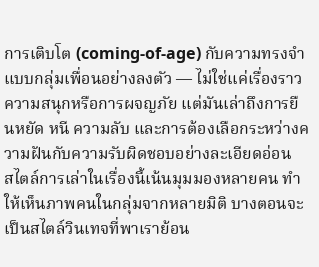การเติบโต (coming-of-age) กับความทรงจำแบบกลุ่มเพื่อนอย่างลงตัว — ไม่ใช่แค่เรื่องราวความสนุกหรือการผจญภัย แต่มันเล่าถึงการยืนหยัด หนี ความลับ และการต้องเลือกระหว่างความฝันกับความรับผิดชอบอย่างละเอียดอ่อน
สไตล์การเล่าในเรื่องนี้เน้นมุมมองหลายคน ทำให้เห็นภาพคนในกลุ่มจากหลายมิติ บางตอนจะเป็นสไตล์วินเทจที่พาเราย้อน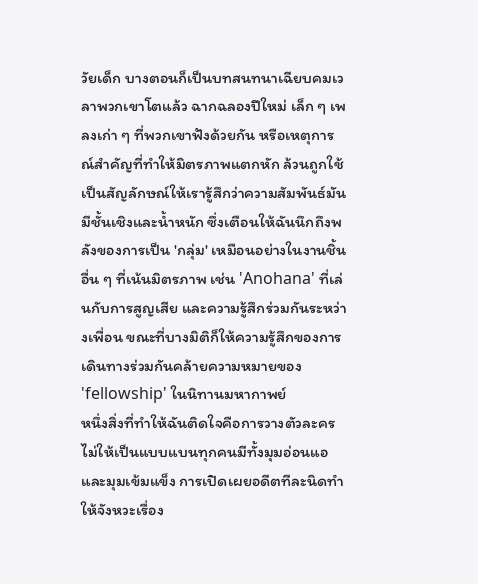วัยเด็ก บางตอนก็เป็นบทสนทนาเฉียบคมเวลาพวกเขาโตแล้ว ฉากฉลองปีใหม่ เล็ก ๆ เพลงเก่า ๆ ที่พวกเขาฟังด้วยกัน หรือเหตุการณ์สำคัญที่ทำให้มิตรภาพแตกหัก ล้วนถูกใช้เป็นสัญลักษณ์ให้เรารู้สึกว่าความสัมพันธ์มันมีชั้นเชิงและน้ำหนัก ซึ่งเตือนให้ฉันนึกถึงพลังของการเป็น 'กลุ่ม' เหมือนอย่างในงานชิ้นอื่น ๆ ที่เน้นมิตรภาพ เช่น 'Anohana' ที่เล่นกับการสูญเสีย และความรู้สึกร่วมกันระหว่างเพื่อน ขณะที่บางมิติก็ให้ความรู้สึกของการเดินทางร่วมกันคล้ายความหมายของ 'fellowship' ในนิทานมหากาพย์
หนึ่งสิ่งที่ทำให้ฉันติดใจคือการวางตัวละครไม่ให้เป็นแบบแบนทุกคนมีทั้งมุมอ่อนแอและมุมเข้มแข็ง การเปิดเผยอดีตทีละนิดทำให้จังหวะเรื่อง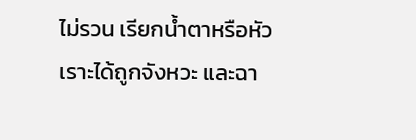ไม่รวน เรียกน้ำตาหรือหัวเราะได้ถูกจังหวะ และฉา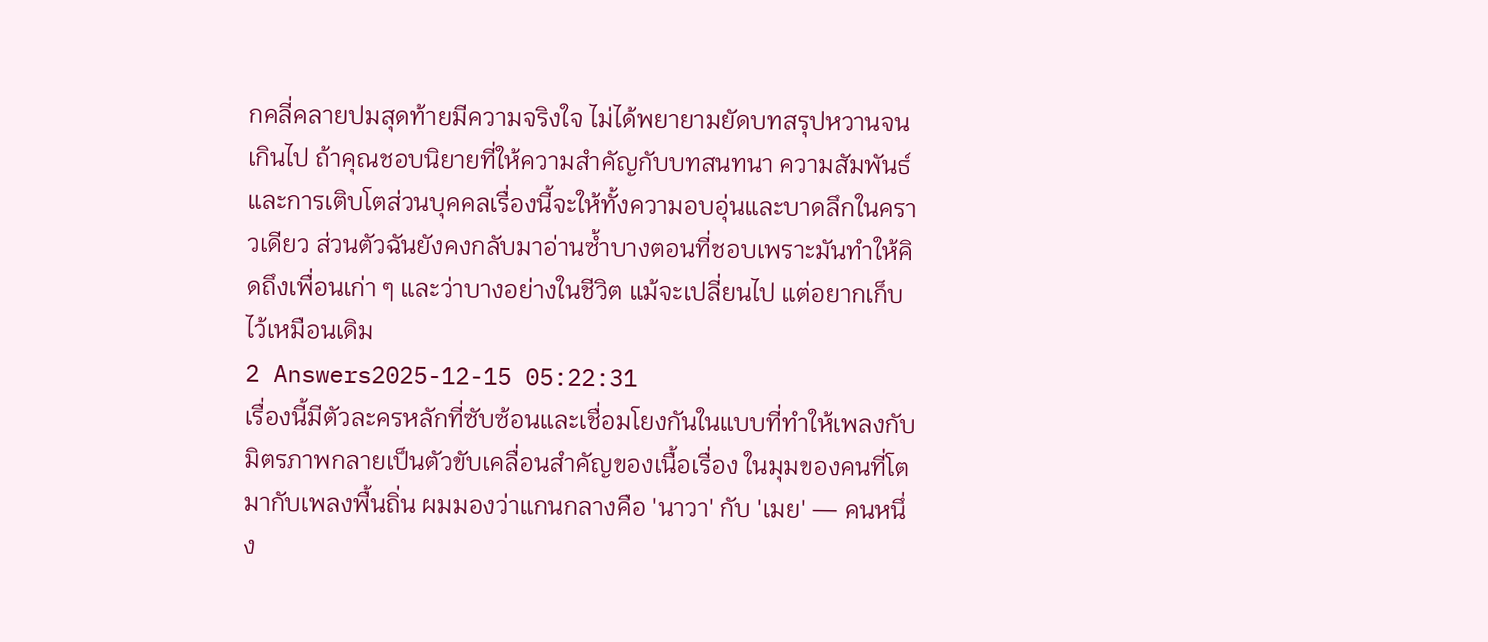กคลี่คลายปมสุดท้ายมีความจริงใจ ไม่ได้พยายามยัดบทสรุปหวานจนเกินไป ถ้าคุณชอบนิยายที่ให้ความสำคัญกับบทสนทนา ความสัมพันธ์ และการเติบโตส่วนบุคคลเรื่องนี้จะให้ทั้งความอบอุ่นและบาดลึกในคราวเดียว ส่วนตัวฉันยังคงกลับมาอ่านซ้ำบางตอนที่ชอบเพราะมันทำให้คิดถึงเพื่อนเก่า ๆ และว่าบางอย่างในชีวิต แม้จะเปลี่ยนไป แต่อยากเก็บไว้เหมือนเดิม
2 Answers2025-12-15 05:22:31
เรื่องนี้มีตัวละครหลักที่ซับซ้อนและเชื่อมโยงกันในแบบที่ทำให้เพลงกับมิตรภาพกลายเป็นตัวขับเคลื่อนสำคัญของเนื้อเรื่อง ในมุมของคนที่โตมากับเพลงพื้นถิ่น ผมมองว่าแกนกลางคือ 'นาวา' กับ 'เมย' — คนหนึ่ง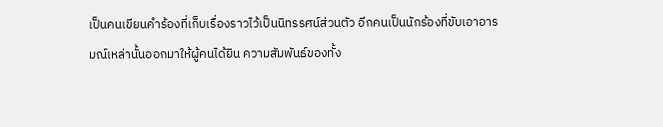เป็นคนเขียนคำร้องที่เก็บเรื่องราวไว้เป็นนิทรรศน์ส่วนตัว อีกคนเป็นนักร้องที่ขับเอาอารมณ์เหล่านั้นออกมาให้ผู้คนได้ยิน ความสัมพันธ์ของทั้ง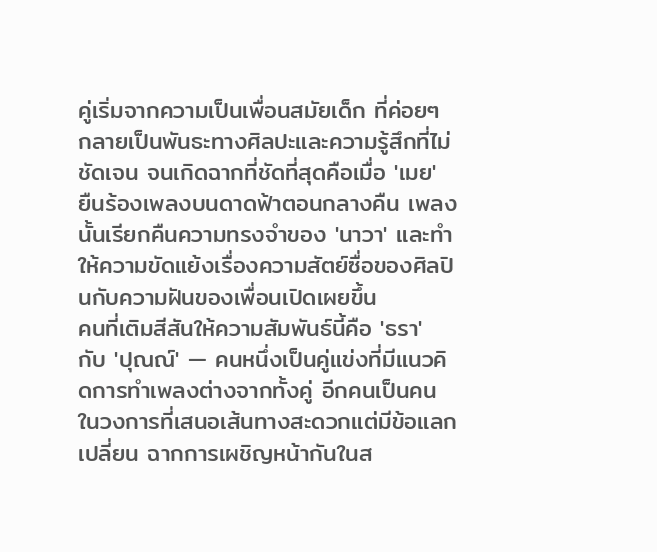คู่เริ่มจากความเป็นเพื่อนสมัยเด็ก ที่ค่อยๆ กลายเป็นพันธะทางศิลปะและความรู้สึกที่ไม่ชัดเจน จนเกิดฉากที่ชัดที่สุดคือเมื่อ 'เมย' ยืนร้องเพลงบนดาดฟ้าตอนกลางคืน เพลงนั้นเรียกคืนความทรงจำของ 'นาวา' และทำให้ความขัดแย้งเรื่องความสัตย์ซื่อของศิลปินกับความฝันของเพื่อนเปิดเผยขึ้น
คนที่เติมสีสันให้ความสัมพันธ์นี้คือ 'ธรา' กับ 'ปุณณ์' — คนหนึ่งเป็นคู่แข่งที่มีแนวคิดการทำเพลงต่างจากทั้งคู่ อีกคนเป็นคนในวงการที่เสนอเส้นทางสะดวกแต่มีข้อแลกเปลี่ยน ฉากการเผชิญหน้ากันในส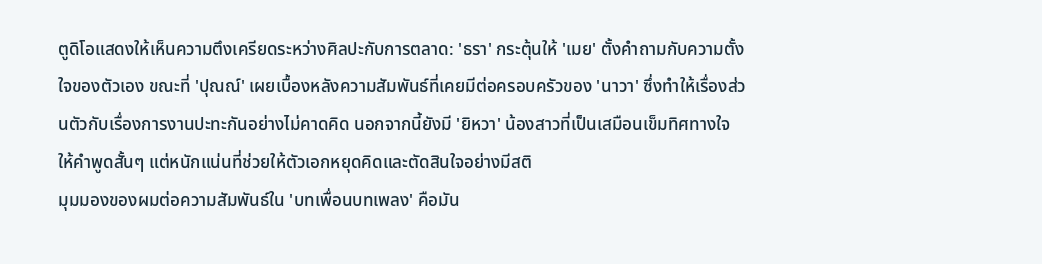ตูดิโอแสดงให้เห็นความตึงเครียดระหว่างศิลปะกับการตลาด: 'ธรา' กระตุ้นให้ 'เมย' ตั้งคำถามกับความตั้งใจของตัวเอง ขณะที่ 'ปุณณ์' เผยเบื้องหลังความสัมพันธ์ที่เคยมีต่อครอบครัวของ 'นาวา' ซึ่งทำให้เรื่องส่วนตัวกับเรื่องการงานปะทะกันอย่างไม่คาดคิด นอกจากนี้ยังมี 'ยิหวา' น้องสาวที่เป็นเสมือนเข็มทิศทางใจ ให้คำพูดสั้นๆ แต่หนักแน่นที่ช่วยให้ตัวเอกหยุดคิดและตัดสินใจอย่างมีสติ
มุมมองของผมต่อความสัมพันธ์ใน 'บทเพื่อนบทเพลง' คือมัน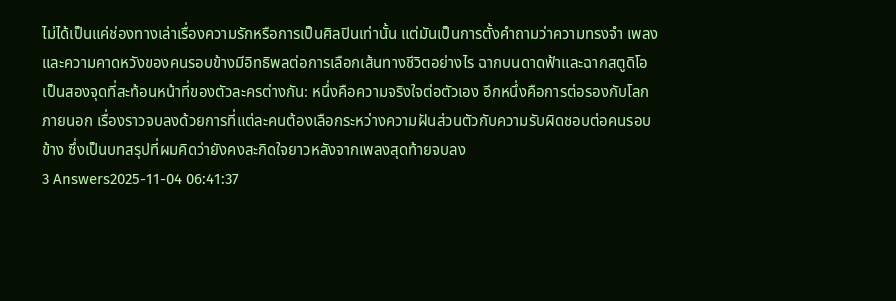ไม่ได้เป็นแค่ช่องทางเล่าเรื่องความรักหรือการเป็นศิลปินเท่านั้น แต่มันเป็นการตั้งคำถามว่าความทรงจำ เพลง และความคาดหวังของคนรอบข้างมีอิทธิพลต่อการเลือกเส้นทางชีวิตอย่างไร ฉากบนดาดฟ้าและฉากสตูดิโอเป็นสองจุดที่สะท้อนหน้าที่ของตัวละครต่างกัน: หนึ่งคือความจริงใจต่อตัวเอง อีกหนึ่งคือการต่อรองกับโลกภายนอก เรื่องราวจบลงด้วยการที่แต่ละคนต้องเลือกระหว่างความฝันส่วนตัวกับความรับผิดชอบต่อคนรอบข้าง ซึ่งเป็นบทสรุปที่ผมคิดว่ายังคงสะกิดใจยาวหลังจากเพลงสุดท้ายจบลง
3 Answers2025-11-04 06:41:37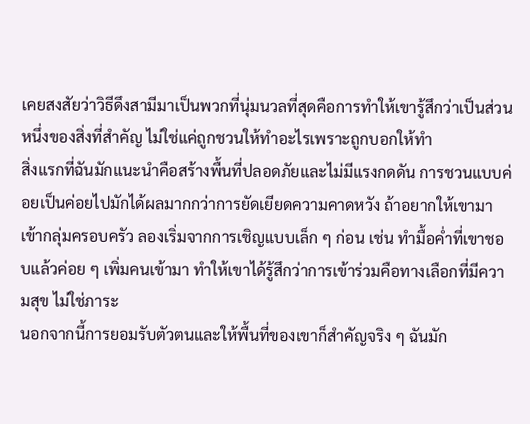เคยสงสัยว่าวิธีดึงสามีมาเป็นพวกที่นุ่มนวลที่สุดคือการทำให้เขารู้สึกว่าเป็นส่วนหนึ่งของสิ่งที่สำคัญ ไม่ใช่แค่ถูกชวนให้ทำอะไรเพราะถูกบอกให้ทำ
สิ่งแรกที่ฉันมักแนะนำคือสร้างพื้นที่ปลอดภัยและไม่มีแรงกดดัน การชวนแบบค่อยเป็นค่อยไปมักได้ผลมากกว่าการยัดเยียดความคาดหวัง ถ้าอยากให้เขามาเข้ากลุ่มครอบครัว ลองเริ่มจากการเชิญแบบเล็ก ๆ ก่อน เช่น ทำมื้อค่ำที่เขาชอบแล้วค่อย ๆ เพิ่มคนเข้ามา ทำให้เขาได้รู้สึกว่าการเข้าร่วมคือทางเลือกที่มีความสุข ไม่ใช่ภาระ
นอกจากนี้การยอมรับตัวตนและให้พื้นที่ของเขาก็สำคัญจริง ๆ ฉันมัก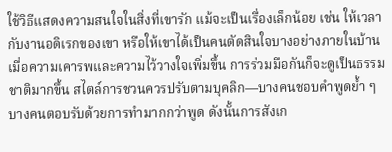ใช้วิธีแสดงความสนใจในสิ่งที่เขารัก แม้จะเป็นเรื่องเล็กน้อย เช่น ให้เวลากับงานอดิเรกของเขา หรือให้เขาได้เป็นคนตัดสินใจบางอย่างภายในบ้าน เมื่อความเคารพและความไว้วางใจเพิ่มขึ้น การร่วมมือกันก็จะดูเป็นธรรมชาติมากขึ้น สไตล์การชวนควรปรับตามบุคลิก—บางคนชอบคำพูดย้ำ ๆ บางคนตอบรับด้วยการทำมากกว่าพูด ดังนั้นการสังเก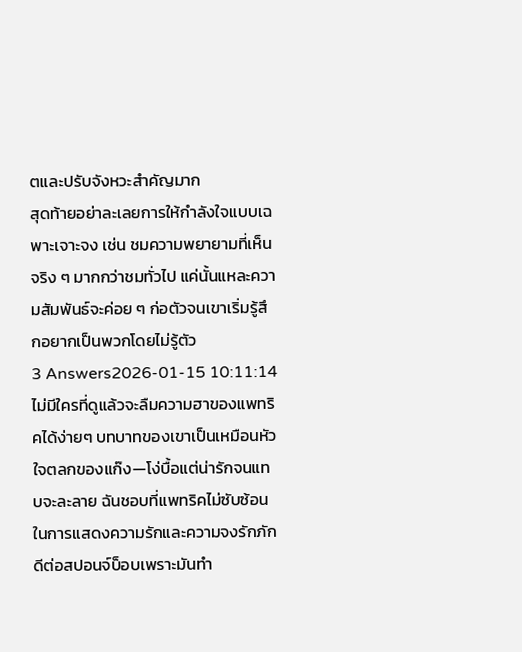ตและปรับจังหวะสำคัญมาก
สุดท้ายอย่าละเลยการให้กำลังใจแบบเฉพาะเจาะจง เช่น ชมความพยายามที่เห็นจริง ๆ มากกว่าชมทั่วไป แค่นั้นแหละความสัมพันธ์จะค่อย ๆ ก่อตัวจนเขาเริ่มรู้สึกอยากเป็นพวกโดยไม่รู้ตัว
3 Answers2026-01-15 10:11:14
ไม่มีใครที่ดูแล้วจะลืมความฮาของแพทริคได้ง่ายๆ บทบาทของเขาเป็นเหมือนหัวใจตลกของแก๊ง—โง่บื้อแต่น่ารักจนแทบจะละลาย ฉันชอบที่แพทริคไม่ซับซ้อนในการแสดงความรักและความจงรักภักดีต่อสปอนจ์บ็อบเพราะมันทำ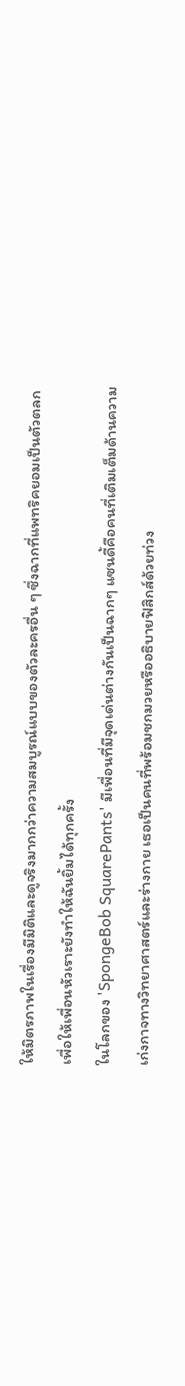ให้มิตรภาพในเรื่องมีมิติและดูจริงมากกว่าความสมบูรณ์แบบของตัวละครอื่น ๆ ซึ่งฉากที่แพทริคยอมเป็นตัวตลกเพื่อให้เพื่อนหัวเราะยังทำให้ฉันยิ้มได้ทุกครั้ง
ในโลกของ 'SpongeBob SquarePants' มีเพื่อนที่มีจุดเด่นต่างกันเป็นฉากๆ แซนดี้คือคนที่เติมเต็มด้านความเก่งกาจทางวิทยาศาสตร์และร่างกาย เธอเป็นคนที่พร้อมชกมวยหรืออธิบายฟิสิกส์ด้วยท่วง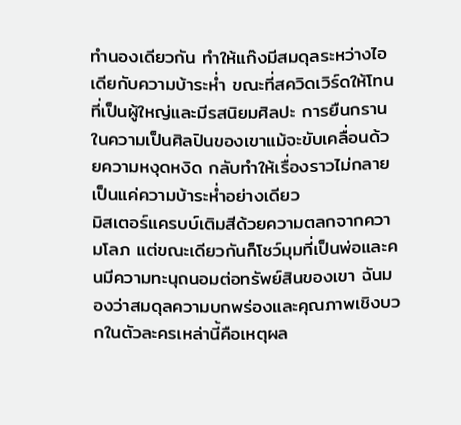ทำนองเดียวกัน ทำให้แก๊งมีสมดุลระหว่างไอเดียกับความบ้าระห่ำ ขณะที่สควิดเวิร์ดให้โทนที่เป็นผู้ใหญ่และมีรสนิยมศิลปะ การยืนกรานในความเป็นศิลปินของเขาแม้จะขับเคลื่อนด้วยความหงุดหงิด กลับทำให้เรื่องราวไม่กลายเป็นแค่ความบ้าระห่ำอย่างเดียว
มิสเตอร์แครบบ์เติมสีด้วยความตลกจากความโลภ แต่ขณะเดียวกันก็โชว์มุมที่เป็นพ่อและคนมีความทะนุถนอมต่อทรัพย์สินของเขา ฉันมองว่าสมดุลความบกพร่องและคุณภาพเชิงบวกในตัวละครเหล่านี้คือเหตุผล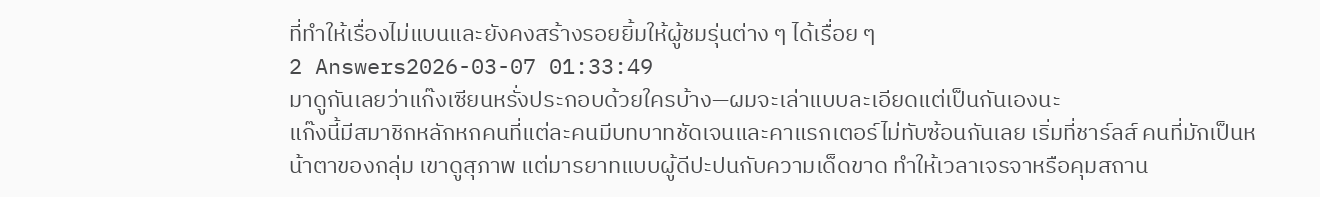ที่ทำให้เรื่องไม่แบนและยังคงสร้างรอยยิ้มให้ผู้ชมรุ่นต่าง ๆ ได้เรื่อย ๆ
2 Answers2026-03-07 01:33:49
มาดูกันเลยว่าแก๊งเซียนหรั่งประกอบด้วยใครบ้าง—ผมจะเล่าแบบละเอียดแต่เป็นกันเองนะ
แก๊งนี้มีสมาชิกหลักหกคนที่แต่ละคนมีบทบาทชัดเจนและคาแรกเตอร์ไม่ทับซ้อนกันเลย เริ่มที่ชาร์ลส์ คนที่มักเป็นหน้าตาของกลุ่ม เขาดูสุภาพ แต่มารยาทแบบผู้ดีปะปนกับความเด็ดขาด ทำให้เวลาเจรจาหรือคุมสถาน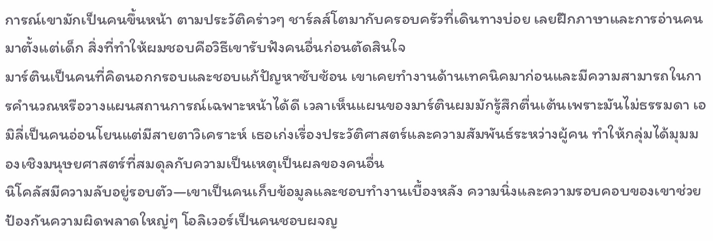การณ์เขามักเป็นคนขึ้นหน้า ตามประวัติคร่าวๆ ชาร์ลส์โตมากับครอบครัวที่เดินทางบ่อย เลยฝึกภาษาและการอ่านคนมาตั้งแต่เด็ก สิ่งที่ทำให้ผมชอบคือวิธีเขารับฟังคนอื่นก่อนตัดสินใจ
มาร์ตินเป็นคนที่คิดนอกกรอบและชอบแก้ปัญหาซับซ้อน เขาเคยทำงานด้านเทคนิคมาก่อนและมีความสามารถในการคำนวณหรือวางแผนสถานการณ์เฉพาะหน้าได้ดี เวลาเห็นแผนของมาร์ตินผมมักรู้สึกตื่นเต้นเพราะมันไม่ธรรมดา เอมิลี่เป็นคนอ่อนโยนแต่มีสายตาวิเคราะห์ เธอเก่งเรื่องประวัติศาสตร์และความสัมพันธ์ระหว่างผู้คน ทำให้กลุ่มได้มุมมองเชิงมนุษยศาสตร์ที่สมดุลกับความเป็นเหตุเป็นผลของคนอื่น
นิโคลัสมีความลับอยู่รอบตัว—เขาเป็นคนเก็บข้อมูลและชอบทำงานเบื้องหลัง ความนิ่งและความรอบคอบของเขาช่วยป้องกันความผิดพลาดใหญ่ๆ โอลิเวอร์เป็นคนชอบผจญ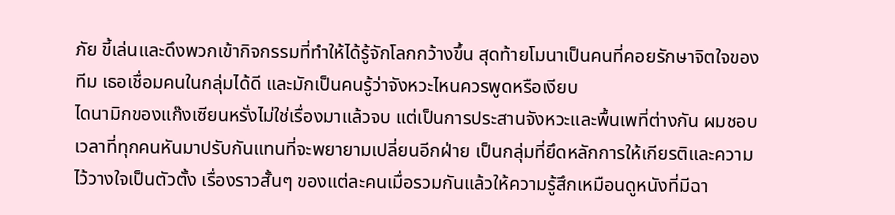ภัย ขี้เล่นและดึงพวกเข้ากิจกรรมที่ทำให้ได้รู้จักโลกกว้างขึ้น สุดท้ายโมนาเป็นคนที่คอยรักษาจิตใจของทีม เธอเชื่อมคนในกลุ่มได้ดี และมักเป็นคนรู้ว่าจังหวะไหนควรพูดหรือเงียบ
ไดนามิกของแก๊งเซียนหรั่งไม่ใช่เรื่องมาแล้วจบ แต่เป็นการประสานจังหวะและพื้นเพที่ต่างกัน ผมชอบเวลาที่ทุกคนหันมาปรับกันแทนที่จะพยายามเปลี่ยนอีกฝ่าย เป็นกลุ่มที่ยึดหลักการให้เกียรติและความไว้วางใจเป็นตัวตั้ง เรื่องราวสั้นๆ ของแต่ละคนเมื่อรวมกันแล้วให้ความรู้สึกเหมือนดูหนังที่มีฉา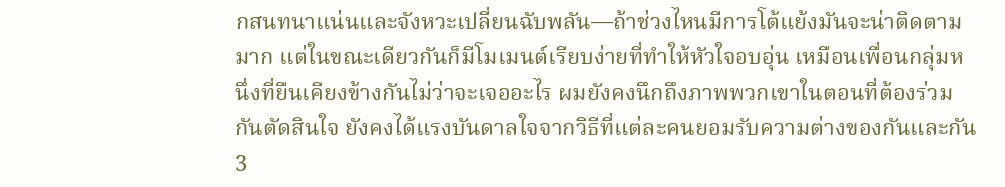กสนทนาแน่นและจังหวะเปลี่ยนฉับพลัน—ถ้าช่วงไหนมีการโต้แย้งมันจะน่าติดตามมาก แต่ในขณะเดียวกันก็มีโมเมนต์เรียบง่ายที่ทำให้หัวใจอบอุ่น เหมือนเพื่อนกลุ่มหนึ่งที่ยืนเคียงข้างกันไม่ว่าจะเจออะไร ผมยังคงนึกถึงภาพพวกเขาในตอนที่ต้องร่วมกันตัดสินใจ ยังคงได้แรงบันดาลใจจากวิธีที่แต่ละคนยอมรับความต่างของกันและกัน
3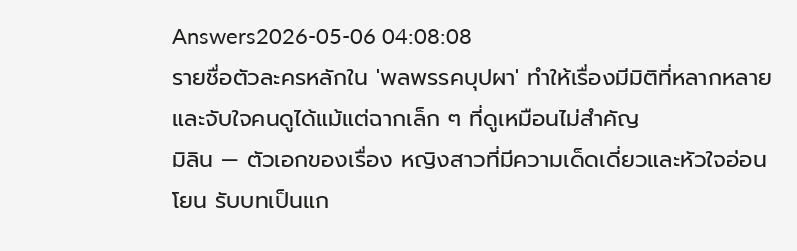Answers2026-05-06 04:08:08
รายชื่อตัวละครหลักใน 'พลพรรคบุปผา' ทำให้เรื่องมีมิติที่หลากหลายและจับใจคนดูได้แม้แต่ฉากเล็ก ๆ ที่ดูเหมือนไม่สำคัญ
มิลิน — ตัวเอกของเรื่อง หญิงสาวที่มีความเด็ดเดี่ยวและหัวใจอ่อนโยน รับบทเป็นแก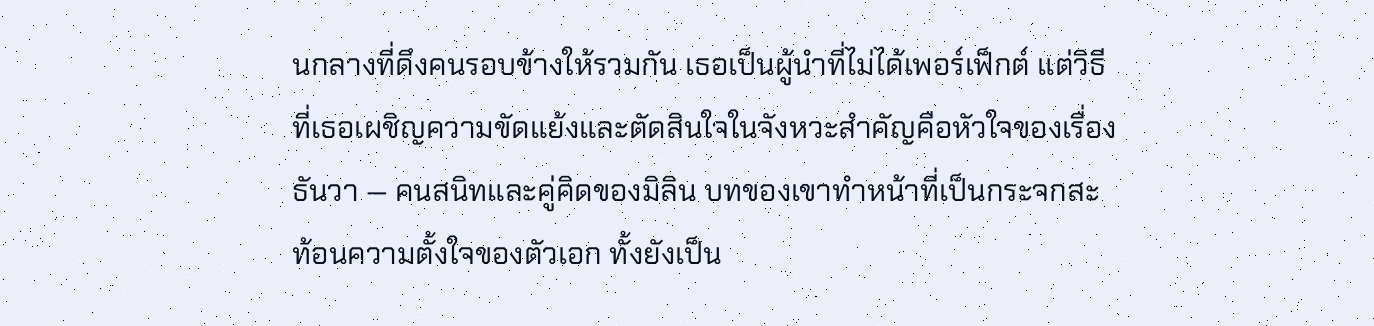นกลางที่ดึงคนรอบข้างให้รวมกัน เธอเป็นผู้นำที่ไม่ได้เพอร์เฟ็กต์ แต่วิธีที่เธอเผชิญความขัดแย้งและตัดสินใจในจังหวะสำคัญคือหัวใจของเรื่อง
ธันวา — คนสนิทและคู่คิดของมิลิน บทของเขาทำหน้าที่เป็นกระจกสะท้อนความตั้งใจของตัวเอก ทั้งยังเป็น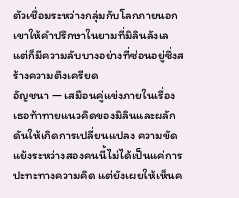ตัวเชื่อมระหว่างกลุ่มกับโลกภายนอก เขาให้คำปรึกษาในยามที่มิลินลังเล แต่ก็มีความลับบางอย่างที่ซ่อนอยู่ซึ่งสร้างความตึงเครียด
อัญชนา — เสมือนคู่แข่งภายในเรื่อง เธอท้าทายแนวคิดของมิลินและผลักดันให้เกิดการเปลี่ยนแปลง ความขัดแย้งระหว่างสองคนนี้ไม่ได้เป็นแค่การปะทะทางความคิด แต่ยังเผยให้เห็นค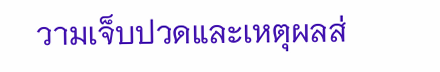วามเจ็บปวดและเหตุผลส่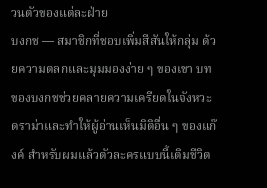วนตัวของแต่ละฝ่าย
บงกช — สมาชิกที่ชอบเพิ่มสีสันให้กลุ่ม ด้วยความตลกและมุมมองง่าย ๆ ของเขา บทของบงกชช่วยคลายความเครียดในจังหวะดราม่าและทำให้ผู้อ่านเห็นมิติอื่น ๆ ของแก๊งค์ สำหรับผมแล้วตัวละครแบบนี้เติมชีวิต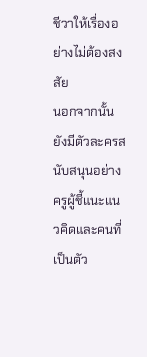ชีวาให้เรื่องอย่างไม่ต้องสงสัย
นอกจากนั้นยังมีตัวละครสนับสนุนอย่างครูผู้ชี้แนะแนวคิดและคนที่เป็นตัว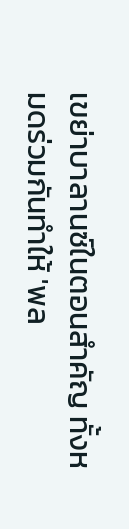เขย่าบาลานซ์ในตอนสำคัญ ทั้งหมดร่วมกันทำให้ 'พล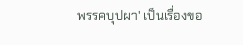พรรคบุปผา' เป็นเรื่องขอ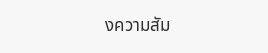งความสัม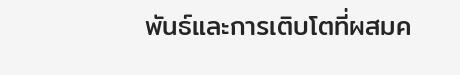พันธ์และการเติบโตที่ผสมค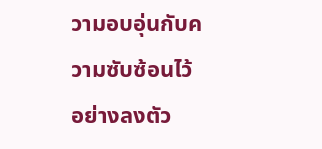วามอบอุ่นกับความซับซ้อนไว้อย่างลงตัว